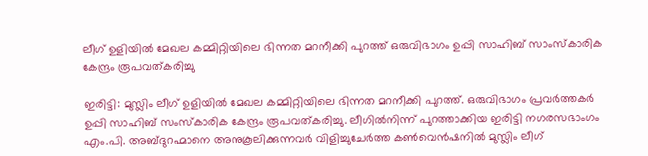ലീഗ് ഉളിയിൽ മേഖല കമ്മിറ്റിയിലെ ഭിന്നത മറനീക്കി പുറത്ത് ഒരുവിഭാഗം ഉപ്പി സാഹിബ് സാംസ്കാരിക കേന്ദ്രം രൂപവത്കരിച്ചു

ഇരിട്ടി: മുസ്ലിം ലീഗ് ഉളിയിൽ മേഖല കമ്മിറ്റിയിലെ ഭിന്നത മറനീക്കി പുറത്ത്. ഒരുവിഭാഗം പ്രവർത്തകർ ഉപ്പി സാഹിബ് സംസ്കാരിക കേന്ദ്രം രൂപവത്കരിച്ചു. ലീഗിൽനിന്ന് പുറത്താക്കിയ ഇരിട്ടി നഗരസഭാംഗം എം.പി. അബ്ദുറഹ്മാനെ അനുകൂലിക്കുന്നവർ വിളിച്ചുചേർത്ത കൺവെൻഷനിൽ മുസ്ലിം ലീഗ്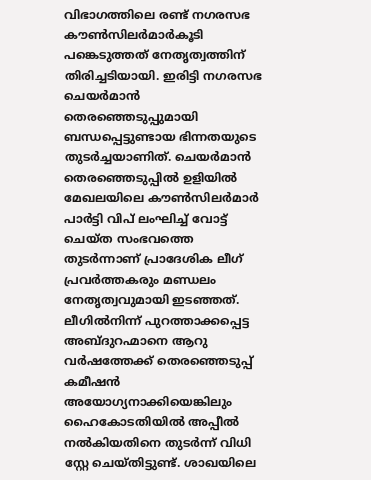വിഭാഗത്തിലെ രണ്ട് നഗരസഭ കൗൺസിലർമാർകൂടി പങ്കെടുത്തത് നേതൃത്വത്തിന് തിരിച്ചടിയായി. ഇരിട്ടി നഗരസഭ ചെയർമാൻ തെരഞ്ഞെടുപ്പുമായി ബന്ധപ്പെട്ടുണ്ടായ ഭിന്നതയുടെ തുടർച്ചയാണിത്. ചെയർമാൻ തെരഞ്ഞെടുപ്പിൽ ഉളിയിൽ മേഖലയിലെ കൗൺസിലർമാർ പാർട്ടി വിപ് ലംഘിച്ച് വോട്ട് ചെയ്ത സംഭവത്തെ തുടർന്നാണ് പ്രാദേശിക ലീഗ് പ്രവർത്തകരും മണ്ഡലം നേതൃത്വവുമായി ഇടഞ്ഞത്. ലീഗിൽനിന്ന് പുറത്താക്കപ്പെട്ട അബ്ദുറഹ്മാനെ ആറു വർഷത്തേക്ക് തെരഞ്ഞെടുപ്പ് കമീഷൻ അയോഗ്യനാക്കിയെങ്കിലും ഹൈകോടതിയിൽ അപ്പീൽ നൽകിയതിനെ തുടർന്ന് വിധി സ്റ്റേ ചെയ്തിട്ടുണ്ട്. ശാഖയിലെ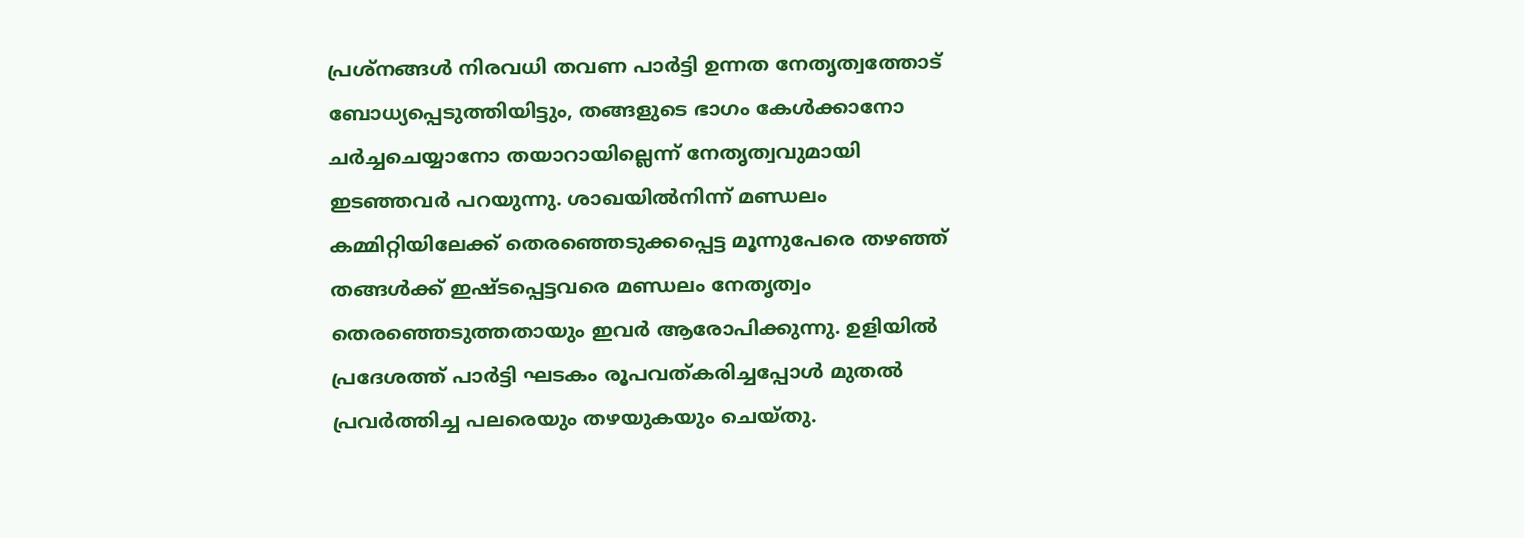പ്രശ്നങ്ങൾ നിരവധി തവണ പാർട്ടി ഉന്നത നേതൃത്വത്തോട് ബോധ്യപ്പെടുത്തിയിട്ടും, തങ്ങളുടെ ഭാഗം കേൾക്കാനോ ചർച്ചചെയ്യാനോ തയാറായില്ലെന്ന് നേതൃത്വവുമായി ഇടഞ്ഞവർ പറയുന്നു. ശാഖയിൽനിന്ന് മണ്ഡലം കമ്മിറ്റിയിലേക്ക് തെരഞ്ഞെടുക്കപ്പെട്ട മൂന്നുപേരെ തഴഞ്ഞ് തങ്ങൾക്ക് ഇഷ്ടപ്പെട്ടവരെ മണ്ഡലം നേതൃത്വം തെരഞ്ഞെടുത്തതായും ഇവർ ആരോപിക്കുന്നു. ഉളിയിൽ പ്രദേശത്ത് പാർട്ടി ഘടകം രൂപവത്കരിച്ചപ്പോൾ മുതൽ പ്രവർത്തിച്ച പലരെയും തഴയുകയും ചെയ്തു.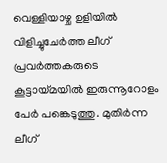വെള്ളിയാഴ്ച ഉളിയിൽ വിളിച്ചുചേർത്ത ലീഗ് പ്രവർത്തകരുടെ കൂട്ടായ്മയിൽ ഇരുന്നൂറോളം പേർ പങ്കെടുത്തു. മുതിർന്ന ലീഗ്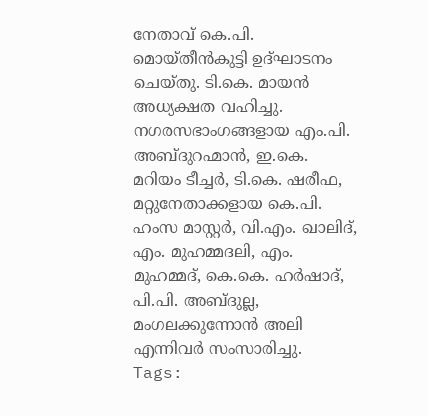നേതാവ് കെ.പി. മൊയ്തീൻകുട്ടി ഉദ്ഘാടനം ചെയ്തു. ടി.കെ. മായൻ അധ്യക്ഷത വഹിച്ചു. നഗരസഭാംഗങ്ങളായ എം.പി. അബ്ദുറഹ്മാൻ, ഇ.കെ. മറിയം ടീച്ചർ, ടി.കെ. ഷരീഫ, മറ്റുനേതാക്കളായ കെ.പി. ഹംസ മാസ്റ്റർ, വി.എം. ഖാലിദ്, എം. മുഹമ്മദലി, എം. മുഹമ്മദ്, കെ.കെ. ഹർഷാദ്, പി.പി. അബ്ദുല്ല, മംഗലക്കുന്നോൻ അലി എന്നിവർ സംസാരിച്ചു.
Tags: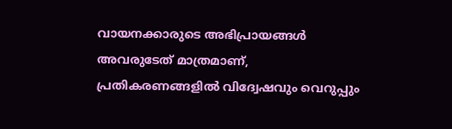വായനക്കാരുടെ അഭിപ്രായങ്ങള്‍ അവരുടേത് മാത്രമാണ്, പ്രതികരണങ്ങളിൽ വിദ്വേഷവും വെറുപ്പും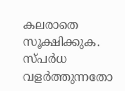കലരാതെ സൂക്ഷിക്കുക. സ്പർധ വളർത്തുന്നതോ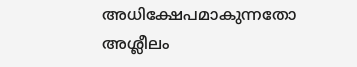അധിക്ഷേപമാകുന്നതോ അശ്ലീലം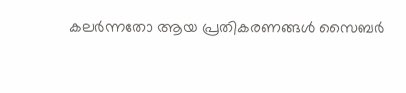കലർന്നതോ ആയ പ്രതികരണങ്ങൾ സൈബർ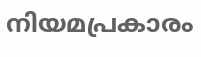നിയമപ്രകാരം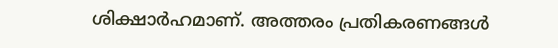ശിക്ഷാർഹമാണ്. അത്തരം പ്രതികരണങ്ങൾ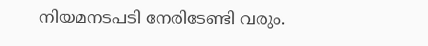നിയമനടപടി നേരിടേണ്ടി വരും.